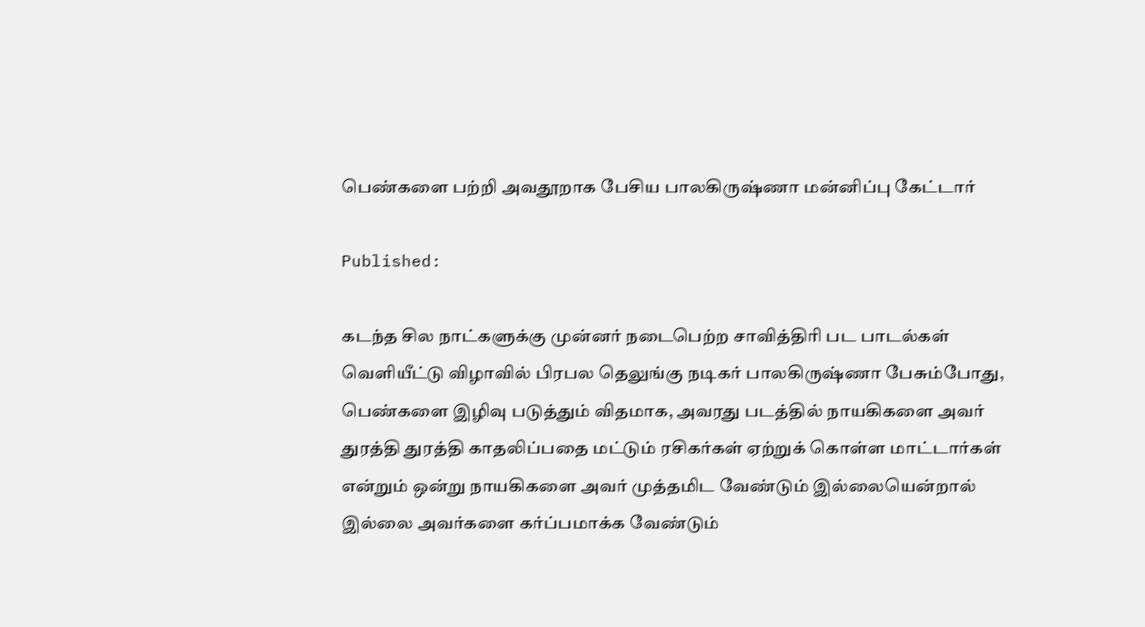பெண்களை பற்றி அவதூறாக பேசிய பாலகிருஷ்ணா மன்னிப்பு கேட்டார்

Published:

கடந்த சில நாட்களுக்கு முன்னர் நடைபெற்ற சாவித்திரி பட பாடல்கள் வெளியீட்டு விழாவில் பிரபல தெலுங்கு நடிகர் பாலகிருஷ்ணா பேசும்போது, பெண்களை இழிவு படுத்தும் விதமாக, அவரது படத்தில் நாயகிகளை அவர் துரத்தி துரத்தி காதலிப்பதை மட்டும் ரசிகர்கள் ஏற்றுக் கொள்ள மாட்டார்கள் என்றும் ஒன்று நாயகிகளை அவர் முத்தமிட வேண்டும் இல்லையென்றால் இல்லை அவர்களை கர்ப்பமாக்க வேண்டும்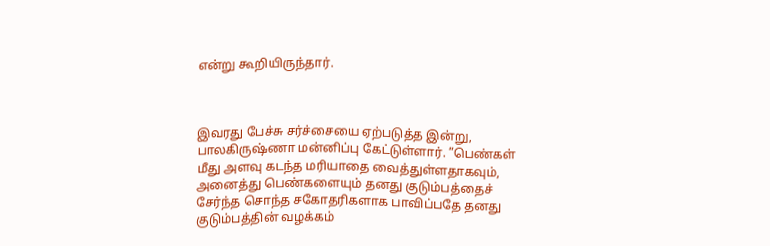என்று கூறியிருந்தார்.



இவரது பேச்சு சர்ச்சையை ஏற்படுத்த இன்று, பாலகிருஷ்ணா மன்னிப்பு கேட்டுள்ளார். ”பெண்கள் மீது அளவு கடந்த மரியாதை வைத்துள்ளதாகவும், அனைத்து பெண்களையும் தனது குடும்பத்தைச் சேர்ந்த சொந்த சகோதரிகளாக பாவிப்பதே தனது குடும்பத்தின் வழக்கம்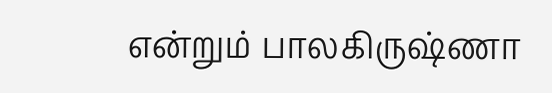என்றும் பாலகிருஷ்ணா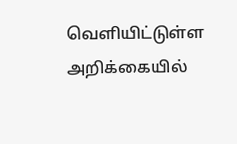வெளியிட்டுள்ள அறிக்கையில்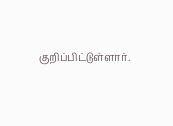குறிப்பிட்டுள்ளார்.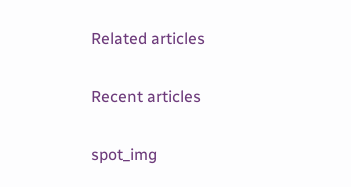Related articles

Recent articles

spot_img